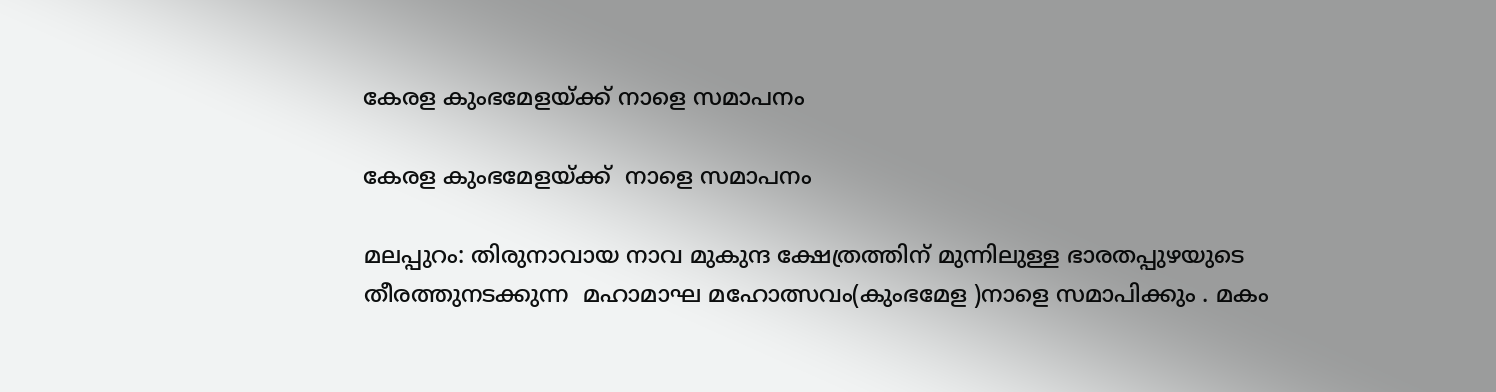കേരള കുംഭമേളയ്‌ക്ക്‌ നാളെ സമാപനം

കേരള കുംഭമേളയ്‌ക്ക്‌  നാളെ സമാപനം

മലപ്പുറം: തിരുനാവായ നാവ മുകുന്ദ ക്ഷേത്രത്തിന് മുന്നിലുള്ള ഭാരതപ്പുഴയുടെ തീരത്തുനടക്കുന്ന  മഹാമാഘ മഹോത്സവം(കുംഭമേള )നാളെ സമാപിക്കും . മകം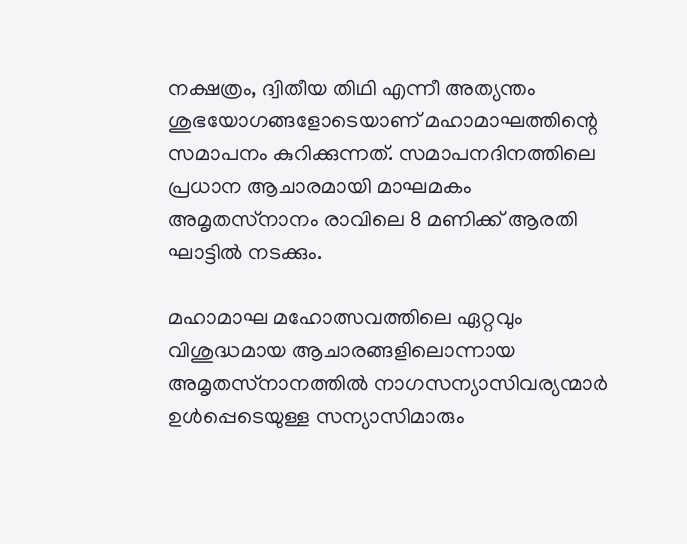നക്ഷത്രം, ദ്വിതീയ തിഥി എന്നീ അത്യന്തം ശുഭയോഗങ്ങളോടെയാണ് മഹാമാഘത്തിന്റെ സമാപനം കുറിക്കുന്നത്. സമാപനദിനത്തിലെ പ്രധാന ആചാരമായി മാഘമകം അമൃതസ്‌നാനം രാവിലെ 8 മണിക്ക് ആരതി ഘാട്ടില്‍ നടക്കും.

മഹാമാഘ മഹോത്സവത്തിലെ ഏറ്റവും വിശുദ്ധമായ ആചാരങ്ങളിലൊന്നായ അമൃതസ്‌നാനത്തില്‍ നാഗസന്യാസിവര്യന്മാര്‍ ഉള്‍പ്പെടെയുള്ള സന്യാസിമാരും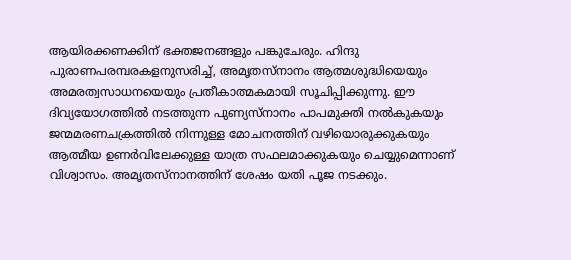ആയിരക്കണക്കിന് ഭക്തജനങ്ങളും പങ്കുചേരും. ഹിന്ദു പുരാണപരമ്പരകളനുസരിച്ച്, അമൃതസ്‌നാനം ആത്മശുദ്ധിയെയും അമരത്വസാധനയെയും പ്രതീകാത്മകമായി സൂചിപ്പിക്കുന്നു. ഈ ദിവ്യയോഗത്തില്‍ നടത്തുന്ന പുണ്യസ്‌നാനം പാപമുക്തി നല്‍കുകയും ജന്മമരണചക്രത്തില്‍ നിന്നുള്ള മോചനത്തിന് വഴിയൊരുക്കുകയും ആത്മീയ ഉണര്‍വിലേക്കുള്ള യാത്ര സഫലമാക്കുകയും ചെയ്യുമെന്നാണ് വിശ്വാസം. അമൃതസ്‌നാനത്തിന് ശേഷം യതി പൂജ നടക്കും.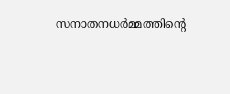സനാതനധര്‍മ്മത്തിന്റെ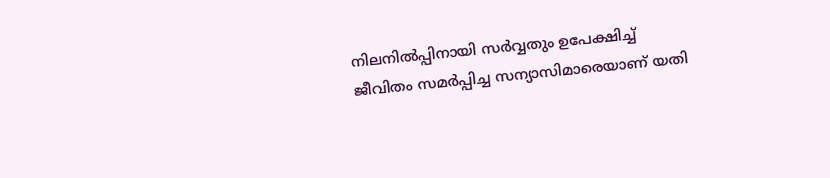നിലനില്‍പ്പിനായി സര്‍വ്വതും ഉപേക്ഷിച്ച് ജീവിതം സമര്‍പ്പിച്ച സന്യാസിമാരെയാണ് യതി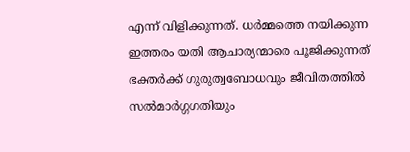എന്ന് വിളിക്കുന്നത്. ധര്‍മ്മത്തെ നയിക്കുന്ന ഇത്തരം യതി ആചാര്യന്മാരെ പൂജിക്കുന്നത് ഭക്തര്‍ക്ക് ഗുരുത്വബോധവും ജീവിതത്തില്‍ സല്‍മാര്‍ഗ്ഗഗതിയും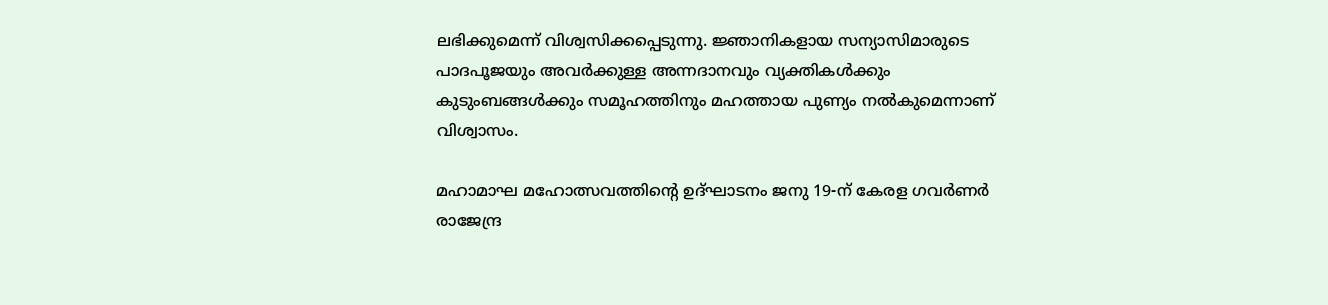ലഭിക്കുമെന്ന് വിശ്വസിക്കപ്പെടുന്നു. ജ്ഞാനികളായ സന്യാസിമാരുടെ പാദപൂജയും അവര്‍ക്കുള്ള അന്നദാനവും വ്യക്തികള്‍ക്കും കുടുംബങ്ങള്‍ക്കും സമൂഹത്തിനും മഹത്തായ പുണ്യം നല്‍കുമെന്നാണ് വിശ്വാസം.

മഹാമാഘ മഹോത്സവത്തിന്റെ ഉദ്ഘാടനം ജനു 19-ന് കേരള ഗവർണർ രാജേന്ദ്ര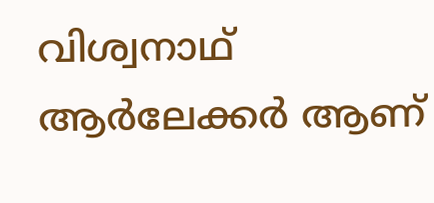വിശ്വനാഥ് ആർലേക്കർ ആണ്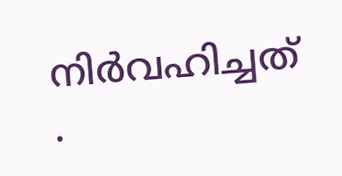നിർവഹിച്ചത് .